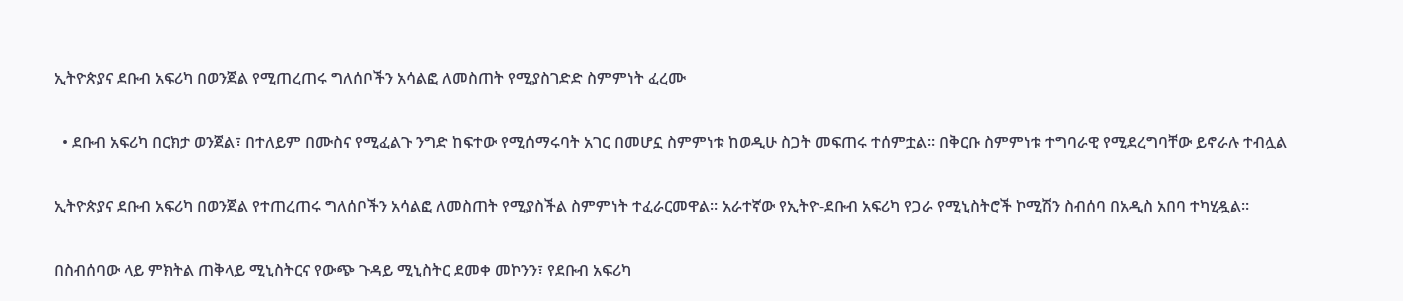ኢትዮጵያና ደቡብ አፍሪካ በወንጀል የሚጠረጠሩ ግለሰቦችን አሳልፎ ለመስጠት የሚያስገድድ ስምምነት ፈረሙ

  • ደቡብ አፍሪካ በርክታ ወንጀል፣ በተለይም በሙስና የሚፈልጉ ንግድ ከፍተው የሚሰማሩባት አገር በመሆኗ ስምምነቱ ከወዲሁ ስጋት መፍጠሩ ተሰምቷል። በቅርቡ ስምምነቱ ተግባራዊ የሚደረግባቸው ይኖራሉ ተብሏል

ኢትዮጵያና ደቡብ አፍሪካ በወንጀል የተጠረጠሩ ግለሰቦችን አሳልፎ ለመስጠት የሚያስችል ስምምነት ተፈራርመዋል። አራተኛው የኢትዮ-ደቡብ አፍሪካ የጋራ የሚኒስትሮች ኮሚሽን ስብሰባ በአዲስ አበባ ተካሂዷል።

በስብሰባው ላይ ምክትል ጠቅላይ ሚኒስትርና የውጭ ጉዳይ ሚኒስትር ደመቀ መኮንን፣ የደቡብ አፍሪካ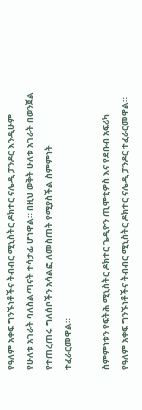የዓለም አቀፍ ግንኙነቶችና ትብብር ሚኒስትር ዶክተር ናሌዲ ፓንዶር እንዲሁም የሁለቱ አገራት ባለስልጣናት ተሳታፊ ሆነዋል። በዚህ ወቅት ሁለቱ አገራት በወንጀል የተጠረጠሩ ግለሰቦችን አሳልፎ ለመስጠት የሚያስችል ስምምነት ተፈራርመዋል።

ስምምነቱን የፍትሕ ሚኒስትር ዶክተር ጌዲዮን ጢሞቲዎስ እና የደቡብ አፍሪካ የዓለም አቀፍ ግንኙነቶችና ትብብር ሚኒስትር ዶክተር ናሌዲ ፓንዶር ተፈራርመዋል።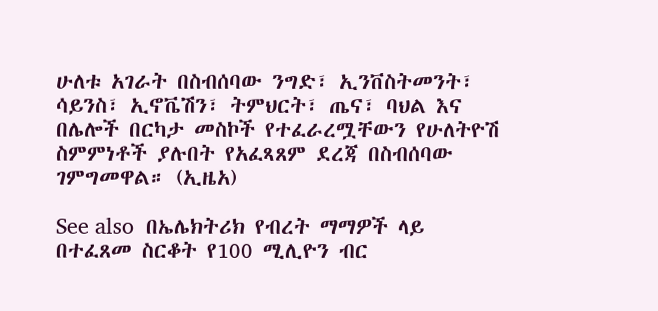ሁለቱ አገራት በስብሰባው ንግድ፣ ኢንቨስትመንት፣ ሳይንስ፣ ኢኖቬሽን፣ ትምህርት፣ ጤና፣ ባህል እና በሌሎች በርካታ መስኮች የተፈራረሟቸውን የሁለትዮሽ ስምምነቶች ያሉበት የአፈጻጸም ደረጃ በስብሰባው ገምግመዋል። (ኢዜአ)

See also  በኤሌክትሪክ የብረት ማማዎች ላይ በተፈጸመ ስርቆት የ100 ሚሊዮን ብር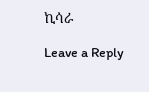ኪሳራ

Leave a Reply